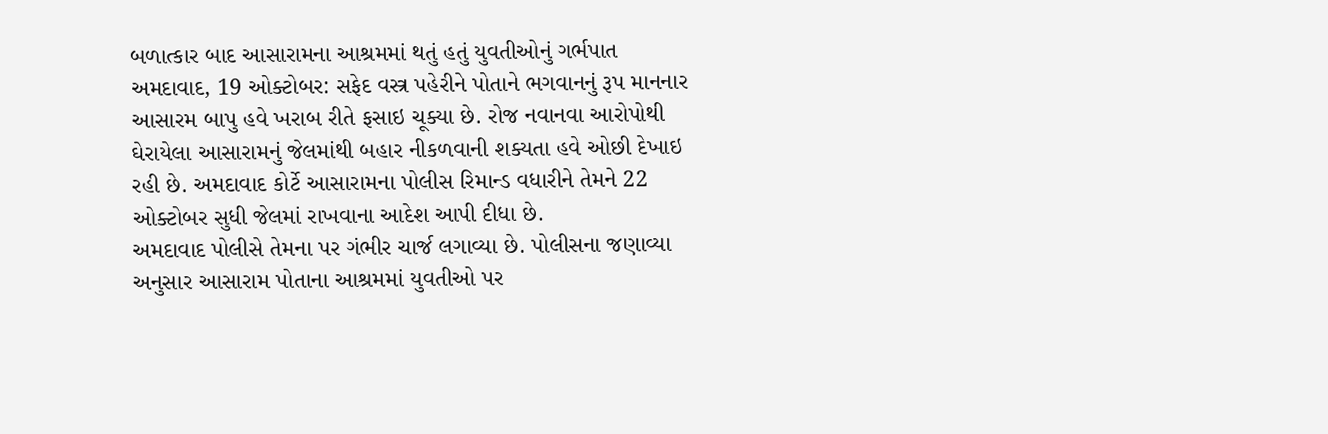બળાત્કાર બાદ આસારામના આશ્રમમાં થતું હતું યુવતીઓનું ગર્ભપાત
અમદાવાદ, 19 ઓક્ટોબર: સફેદ વસ્ત્ર પહેરીને પોતાને ભગવાનનું રૂપ માનનાર આસારમ બાપુ હવે ખરાબ રીતે ફસાઇ ચૂક્યા છે. રોજ નવાનવા આરોપોથી ઘેરાયેલા આસારામનું જેલમાંથી બહાર નીકળવાની શક્યતા હવે ઓછી દેખાઇ રહી છે. અમદાવાદ કોર્ટે આસારામના પોલીસ રિમાન્ડ વધારીને તેમને 22 ઓક્ટોબર સુધી જેલમાં રાખવાના આદેશ આપી દીધા છે.
અમદાવાદ પોલીસે તેમના પર ગંભીર ચાર્જ લગાવ્યા છે. પોલીસના જણાવ્યા અનુસાર આસારામ પોતાના આશ્રમમાં યુવતીઓ પર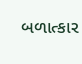બળાત્કાર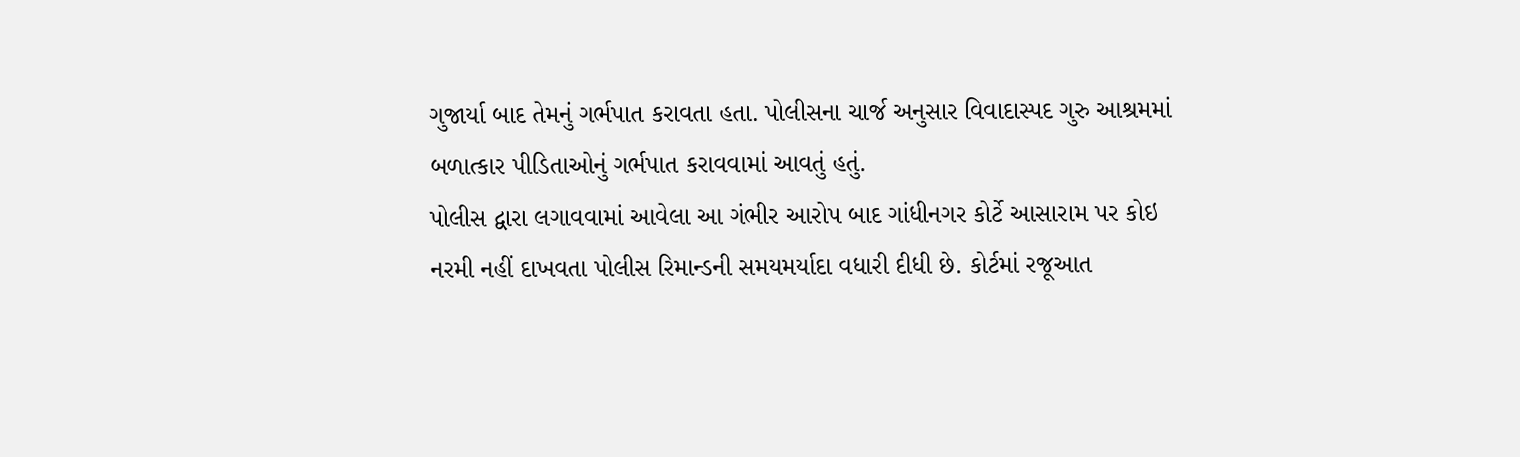ગુજાર્યા બાદ તેમનું ગર્ભપાત કરાવતા હતા. પોલીસના ચાર્જ અનુસાર વિવાદાસ્પદ ગુરુ આશ્રમમાં બળાત્કાર પીડિતાઓનું ગર્ભપાત કરાવવામાં આવતું હતું.
પોલીસ દ્વારા લગાવવામાં આવેલા આ ગંભીર આરોપ બાદ ગાંધીનગર કોર્ટે આસારામ પર કોઇ નરમી નહીં દાખવતા પોલીસ રિમાન્ડની સમયમર્યાદા વધારી દીધી છે. કોર્ટમાં રજૂઆત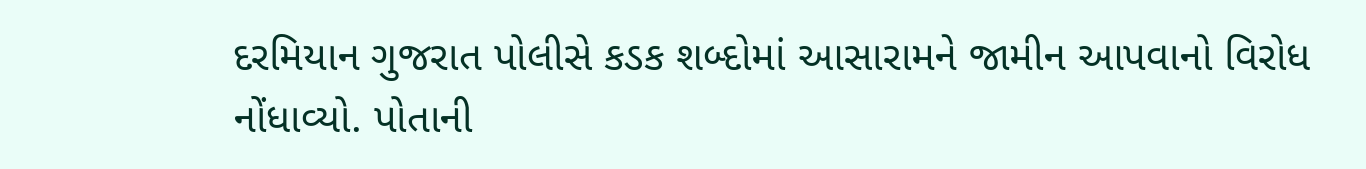દરમિયાન ગુજરાત પોલીસે કડક શબ્દોમાં આસારામને જામીન આપવાનો વિરોધ નોંધાવ્યો. પોતાની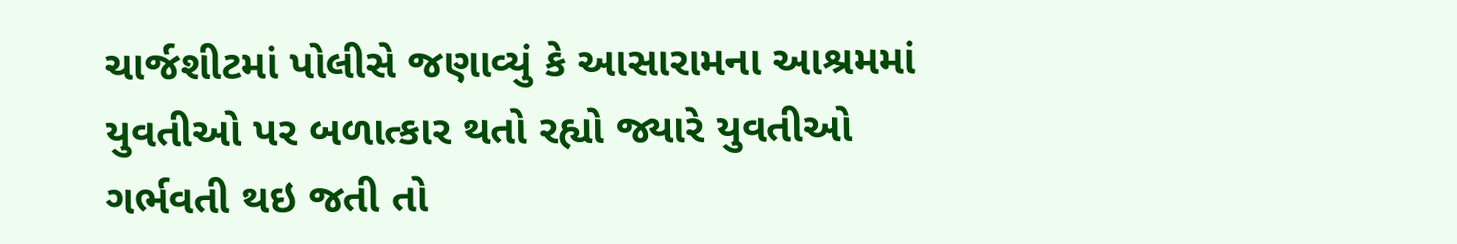ચાર્જશીટમાં પોલીસે જણાવ્યું કે આસારામના આશ્રમમાં યુવતીઓ પર બળાત્કાર થતો રહ્યો જ્યારે યુવતીઓ ગર્ભવતી થઇ જતી તો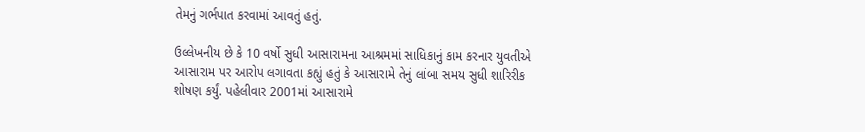તેમનું ગર્ભપાત કરવામાં આવતું હતું.

ઉલ્લેખનીય છે કે 10 વર્ષો સુધી આસારામના આશ્રમમાં સાધિકાનું કામ કરનાર યુવતીએ આસારામ પર આરોપ લગાવતા કહ્યું હતું કે આસારામે તેનું લાંબા સમય સુધી શારિરીક શોષણ કર્યું. પહેલીવાર 2001માં આસારામે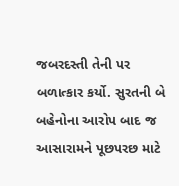જબરદસ્તી તેની પર બળાત્કાર કર્યો. સુરતની બે બહેનોના આરોપ બાદ જ આસારામને પૂછપરછ માટે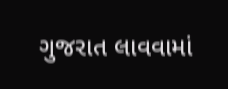ગુજરાત લાવવામાં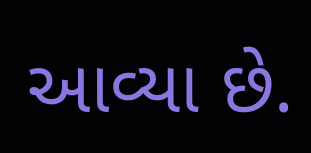આવ્યા છે.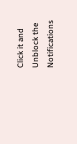Click it and Unblock the Notifications